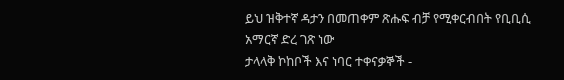ይህ ዝቅተኛ ዳታን በመጠቀም ጽሑፍ ብቻ የሚቀርብበት የቢቢሲ አማርኛ ድረ ገጽ ነው
ታላላቅ ኮከቦች እና ነባር ተቀናቃኞች -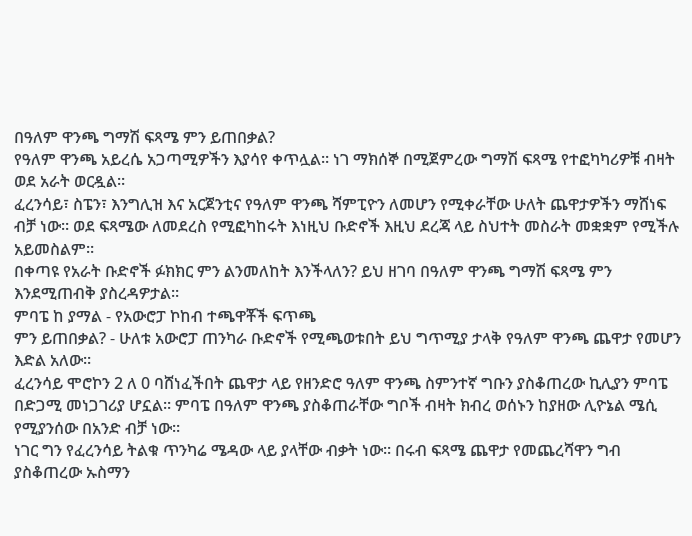በዓለም ዋንጫ ግማሽ ፍጻሜ ምን ይጠበቃል?
የዓለም ዋንጫ አይረሴ አጋጣሚዎችን እያሳየ ቀጥሏል። ነገ ማክሰኞ በሚጀምረው ግማሽ ፍጻሜ የተፎካካሪዎቹ ብዛት ወደ አራት ወርዷል።
ፈረንሳይ፣ ስፔን፣ እንግሊዝ እና አርጀንቲና የዓለም ዋንጫ ሻምፒዮን ለመሆን የሚቀራቸው ሁለት ጨዋታዎችን ማሸነፍ ብቻ ነው። ወደ ፍጻሜው ለመደረስ የሚፎካከሩት እነዚህ ቡድኖች እዚህ ደረጃ ላይ ስህተት መስራት መቋቋም የሚችሉ አይመስልም።
በቀጣዩ የአራት ቡድኖች ፉክክር ምን ልንመለከት እንችላለን? ይህ ዘገባ በዓለም ዋንጫ ግማሽ ፍጻሜ ምን እንደሚጠብቅ ያስረዳዎታል።
ምባፔ ከ ያማል - የአውሮፓ ኮከብ ተጫዋቾች ፍጥጫ
ምን ይጠበቃል? - ሁለቱ አውሮፓ ጠንካራ ቡድኖች የሚጫወቱበት ይህ ግጥሚያ ታላቅ የዓለም ዋንጫ ጨዋታ የመሆን እድል አለው።
ፈረንሳይ ሞሮኮን 2 ለ 0 ባሸነፈችበት ጨዋታ ላይ የዘንድሮ ዓለም ዋንጫ ስምንተኛ ግቡን ያስቆጠረው ኪሊያን ምባፔ በድጋሚ መነጋገሪያ ሆኗል። ምባፔ በዓለም ዋንጫ ያስቆጠራቸው ግቦች ብዛት ክብረ ወሰኑን ከያዘው ሊዮኔል ሜሲ የሚያንሰው በአንድ ብቻ ነው።
ነገር ግን የፈረንሳይ ትልቁ ጥንካሬ ሜዳው ላይ ያላቸው ብቃት ነው። በሩብ ፍጻሜ ጨዋታ የመጨረሻዋን ግብ ያስቆጠረው ኡስማን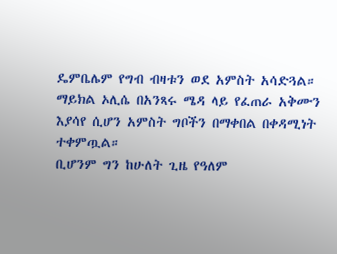ዴምቤሌም የግብ ብዛቱን ወደ አምስት አሳድጓል።
ማይክል ኦሊሴ በአንጻሩ ሜዳ ላይ የፈጠራ አቅሙን እያሳየ ሲሆን አምስት ግቦችን በማቀበል በቀዳሚነት ተቀምጧል።
ቢሆንም ግን ከሁለት ጊዜ የዓለም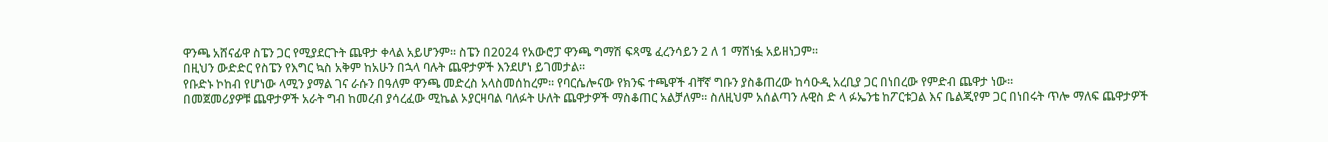ዋንጫ አሸናፊዋ ስፔን ጋር የሚያደርጉት ጨዋታ ቀላል አይሆንም። ስፔን በ2024 የአውሮፓ ዋንጫ ግማሽ ፍጻሜ ፈረንሳይን 2 ለ 1 ማሸነፏ አይዘነጋም።
በዚህን ውድድር የስፔን የእግር ኳስ አቅም ከአሁን በኋላ ባሉት ጨዋታዎች እንደሆነ ይገመታል።
የቡድኑ ኮከብ የሆነው ላሚን ያማል ገና ራሱን በዓለም ዋንጫ መድረስ አላስመሰከረም። የባርሴሎናው የክንፍ ተጫዋች ብቸኛ ግቡን ያስቆጠረው ከሳዑዲ አረቢያ ጋር በነበረው የምድብ ጨዋታ ነው።
በመጀመሪያዎቹ ጨዋታዎች አራት ግብ ከመረብ ያሳረፈው ሚኬል ኦያርዛባል ባለፉት ሁለት ጨዋታዎች ማስቆጠር አልቻለም። ስለዚህም አሰልጣን ሉዊስ ድ ላ ፉኤንቴ ከፖርቱጋል እና ቤልጂየም ጋር በነበሩት ጥሎ ማለፍ ጨዋታዎች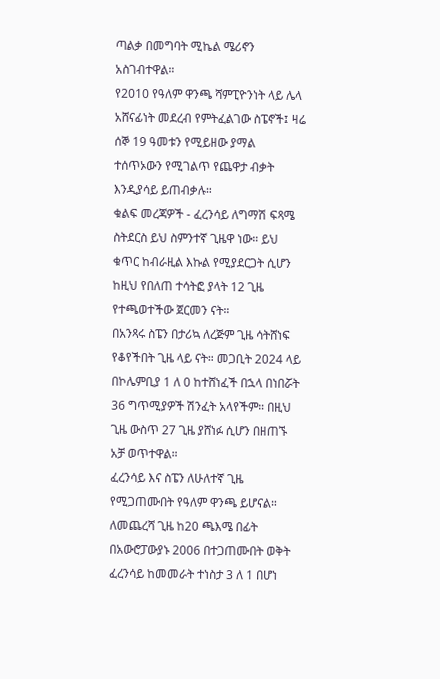ጣልቃ በመግባት ሚኬል ሜሪኖን አስገብተዋል።
የ2010 የዓለም ዋንጫ ሻምፒዮንነት ላይ ሌላ አሸናፊነት መደረብ የምትፈልገው ስፔኖች፤ ዛሬ ሰኞ 19 ዓመቱን የሚይዘው ያማል ተሰጥኦውን የሚገልጥ የጨዋታ ብቃት እንዲያሳይ ይጠብቃሉ።
ቁልፍ መረጃዎች - ፈረንሳይ ለግማሽ ፍጻሜ ስትደርስ ይህ ስምንተኛ ጊዜዋ ነው። ይህ ቁጥር ከብራዚል እኩል የሚያደርጋት ሲሆን ከዚህ የበለጠ ተሳትፎ ያላት 12 ጊዜ የተጫወተችው ጀርመን ናት።
በአንጻሩ ስፔን በታሪኳ ለረጅም ጊዜ ሳትሸነፍ የቆየችበት ጊዜ ላይ ናት። መጋቢት 2024 ላይ በኮሌምቢያ 1 ለ 0 ከተሸነፈች በኋላ በነበሯት 36 ግጥሚያዎች ሽንፈት አላየችም። በዚህ ጊዜ ውስጥ 27 ጊዜ ያሸነፉ ሲሆን በዘጠኙ አቻ ወጥተዋል።
ፈረንሳይ እና ስፔን ለሁለተኛ ጊዜ የሚጋጠሙበት የዓለም ዋንጫ ይሆናል። ለመጨረሻ ጊዜ ከ20 ጫእሜ በፊት በአውሮፓውያኑ 2006 በተጋጠሙበት ወቅት ፈረንሳይ ከመመራት ተነስታ 3 ለ 1 በሆነ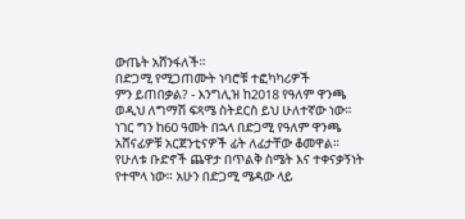ውጤት አሸንፋለች።
በድጋሚ የሚጋጠሙት ነባሮቹ ተፎካካሪዎች
ምን ይጠበቃል? - እንግሊዝ ከ2018 የዓለም ዋንጫ ወዲህ ለግማሽ ፍጻሜ ስትደርስ ይህ ሁለተኛው ነው። ነገር ግን ከ60 ዓመት በኋላ በድጋሚ የዓለም ዋንጫ አሸናፊዎቹ አርጀንቲናዎች ፊት ለፊታቸው ቆመዋል።
የሁለቱ ቡድኖች ጨዋታ በጥልቅ ስሜት እና ተቀናቃኝነት የተሞላ ነው። አሁን በድጋሚ ሜዳው ላይ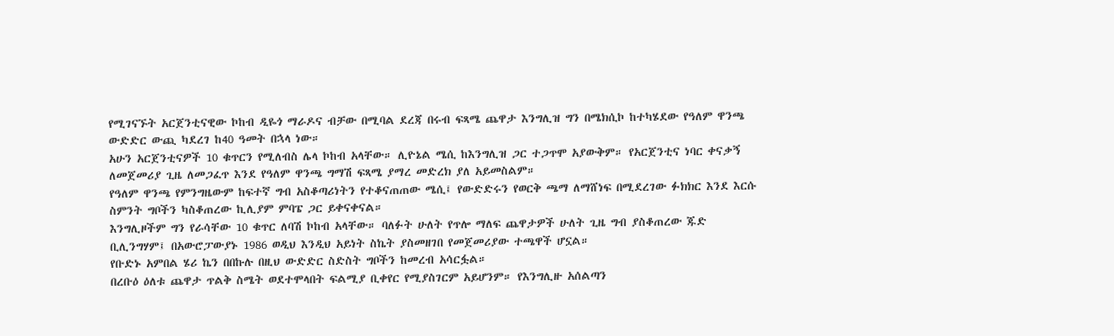የሚገናኙት አርጀንቲናዊው ኮከብ ዲዬጎ ማራዶና ብቻው በሚባል ደረጃ በሩብ ፍጻሜ ጨዋታ እንግሊዝ ግን በሜክሲኮ ከተካሄደው የዓለም ዋንጫ ውድድር ውጪ ካደረገ ከ40 ዓመት በኋላ ነው።
አሁን አርጀንቲናዎች 10 ቁጥርን የሚለብስ ሌላ ኮከብ አላቸው። ሊዮኔል ሜሲ ከእንግሊዝ ጋር ተጋጥሞ አያውቅም። የአርጀንቲና ነባር ቀናቃኝ ለመጀመሪያ ጊዜ ለመጋፈጥ እንደ የዓለም ዋንጫ ግማሽ ፍጻሜ ያማረ መድረክ ያለ አይመስልም።
የዓለም ዋንጫ የምንግዜውም ከፍተኛ ግብ አስቆጣሪነትን የተቆናጠጠው ሜሲ፤ የውድድሩን የወርቅ ጫማ ለማሸነፍ በሚደረገው ፉክክር እንደ እርሱ ስምንት ግቦችን ካስቆጠረው ኪሊያም ምባፔ ጋር ይቀናቀናል።
እንግሊዞችም ግን የራሳቸው 10 ቁጥር ለባሽ ኮከብ አላቸው። ባለፉት ሁለት የጥሎ ማለፍ ጨዋታዎች ሁለት ጊዜ ግብ ያስቆጠረው ጁድ ቢሊንግሃም፤ በአውሮፓውያኑ 1986 ወዲህ እንዲህ አይነት ስኬት ያስመዘገበ የመጀመሪያው ተጫዋች ሆኗል።
የቡድኑ አምበል ሄሪ ኬን በበኩሉ በዚህ ውድድር ስድስት ግቦችን ከመረብ አሳርፏል።
በረቡዕ ዕለቱ ጨዋታ ጥልቅ ስሜት ወደተሞላበት ፍልሚያ ቢቀየር የሚያስገርም አይሆንም። የእንግሊዙ አሰልጣን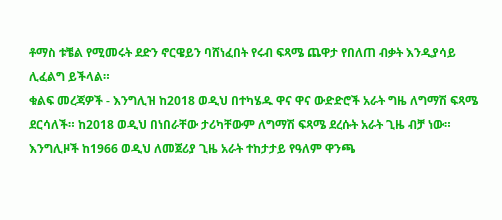ቶማስ ቱቼል የሚመሩት ደድን ኖርዌይን ባሸነፈበት የሩብ ፍጻሜ ጨዋታ የበለጠ ብቃት እንዲያሳይ ሊፈልግ ይችላል።
ቁልፍ መረጃዎች - እንግሊዝ ከ2018 ወዲህ በተካሄዱ ዋና ዋና ውድድሮች አራት ግዜ ለግማሽ ፍጻሜ ደርሳለች። ከ2018 ወዲህ በነበራቸው ታሪካቸውም ለግማሽ ፍጻሜ ደረሱት አራት ጊዜ ብቻ ነው።
እንግሊዞች ከ1966 ወዲህ ለመጀሪያ ጊዜ አራት ተከታታይ የዓለም ዋንጫ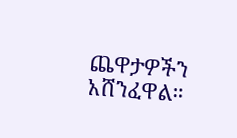ጨዋታዎችን አሸንፈዋል።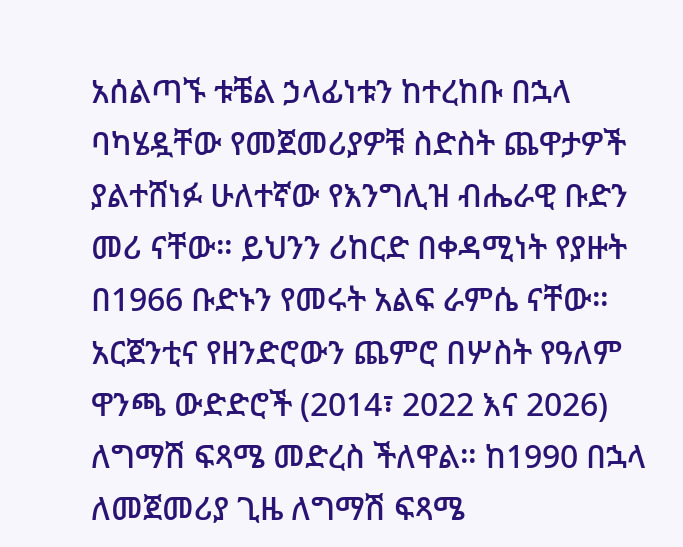አሰልጣኙ ቱቼል ኃላፊነቱን ከተረከቡ በኋላ ባካሄዷቸው የመጀመሪያዎቹ ስድስት ጨዋታዎች ያልተሸነፉ ሁለተኛው የእንግሊዝ ብሔራዊ ቡድን መሪ ናቸው። ይህንን ሪከርድ በቀዳሚነት የያዙት በ1966 ቡድኑን የመሩት አልፍ ራምሴ ናቸው።
አርጀንቲና የዘንድሮውን ጨምሮ በሦስት የዓለም ዋንጫ ውድድሮች (2014፣ 2022 እና 2026) ለግማሽ ፍጻሜ መድረስ ችለዋል። ከ1990 በኋላ ለመጀመሪያ ጊዜ ለግማሽ ፍጻሜ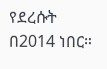የደረሱት በ2014 ነበር።